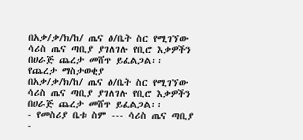በአቃ/ቃ/ክ/ከ/ ጤና ፅ/ቤት ስር የሚገኘው ሳሪስ ጤና ጣቢያ ያገለገሉ የቢሮ እቃዎችን በሀራጅ ጨረታ መሸጥ ይፈልጋል፡፡
የጨረታ ማስታወቂያ
በአቃ/ቃ/ክ/ከ/ ጤና ፅ/ቤት ስር የሚገኘው ሳሪስ ጤና ጣቢያ ያገለገሉ የቢሮ እቃዎችን በሀራጅ ጨረታ መሸጥ ይፈልጋል፡፡
- የመስሪያ ቤቱ ስም --- ሳሪስ ጤና ጣቢያ
-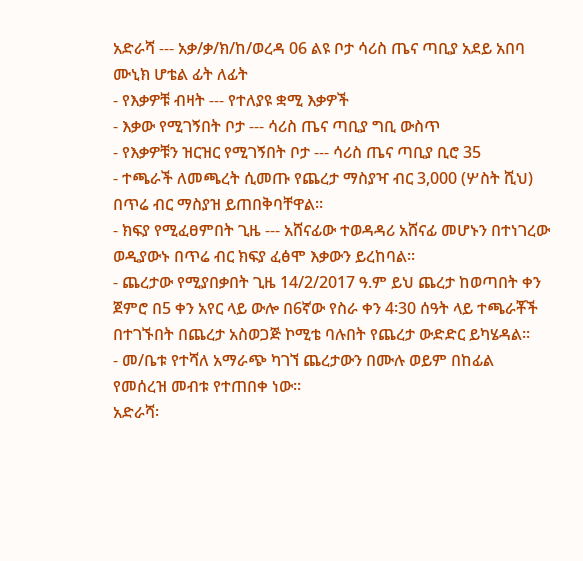አድራሻ --- አቃ/ቃ/ክ/ከ/ወረዳ 06 ልዩ ቦታ ሳሪስ ጤና ጣቢያ አደይ አበባ ሙኒክ ሆቴል ፊት ለፊት
- የእቃዎቹ ብዛት --- የተለያዩ ቋሚ እቃዎች
- እቃው የሚገኝበት ቦታ --- ሳሪስ ጤና ጣቢያ ግቢ ውስጥ
- የእቃዎቹን ዝርዝር የሚገኝበት ቦታ --- ሳሪስ ጤና ጣቢያ ቢሮ 35
- ተጫራች ለመጫረት ሲመጡ የጨረታ ማስያዣ ብር 3,000 (ሦስት ሺህ) በጥሬ ብር ማስያዝ ይጠበቅባቸዋል፡፡
- ክፍያ የሚፈፀምበት ጊዜ --- አሸናፊው ተወዳዳሪ አሸናፊ መሆኑን በተነገረው ወዲያውኑ በጥሬ ብር ክፍያ ፈፅሞ እቃውን ይረከባል፡፡
- ጨረታው የሚያበቃበት ጊዜ 14/2/2017 ዓ.ም ይህ ጨረታ ከወጣበት ቀን ጀምሮ በ5 ቀን አየር ላይ ውሎ በ6ኛው የስራ ቀን 4፡30 ሰዓት ላይ ተጫራቾች በተገኙበት በጨረታ አስወጋጅ ኮሚቴ ባሉበት የጨረታ ውድድር ይካሄዳል፡፡
- መ/ቤቱ የተሻለ አማራጭ ካገኘ ጨረታውን በሙሉ ወይም በከፊል የመሰረዝ መብቱ የተጠበቀ ነው፡፡
አድራሻ፡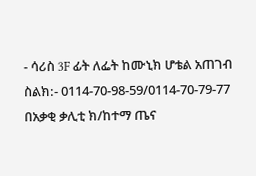- ሳሪስ 3F ፊት ለፌት ከሙኒክ ሆቴል አጠገብ
ስልክ:- 0114-70-98-59/0114-70-79-77
በአቃቂ ቃሊቲ ክ/ከተማ ጤና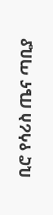ቢሮ የሳሪስ ጤና ጣቢያ